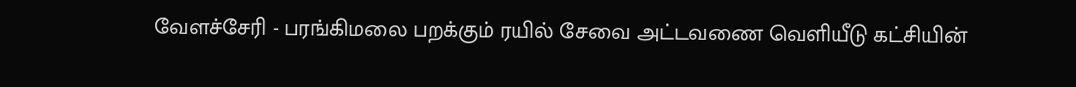வேளச்சேரி - பரங்கிமலை பறக்கும் ரயில் சேவை அட்டவணை வெளியீடு கட்சியின்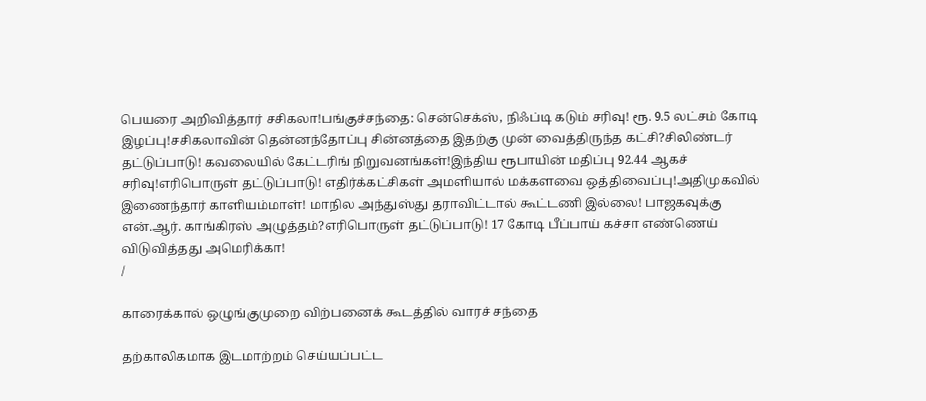பெயரை அறிவித்தார் சசிகலா!பங்குச்சந்தை: சென்செக்ஸ், நிஃப்டி கடும் சரிவு! ரூ. 9.5 லட்சம் கோடி இழப்பு!சசிகலாவின் தென்னந்தோப்பு சின்னத்தை இதற்கு முன் வைத்திருந்த கட்சி?சிலிண்டர் தட்டுப்பாடு! கவலையில் கேட்டரிங் நிறுவனங்கள்!இந்திய ரூபாயின் மதிப்பு 92.44 ஆகச் சரிவு!எரிபொருள் தட்டுப்பாடு! எதிர்க்கட்சிகள் அமளியால் மக்களவை ஒத்திவைப்பு!அதிமுகவில் இணைந்தார் காளியம்மாள்! மாநில அந்துஸ்து தராவிட்டால் கூட்டணி இல்லை! பாஜகவுக்கு என்.ஆர். காங்கிரஸ் அழுத்தம்?எரிபொருள் தட்டுப்பாடு! 17 கோடி பீப்பாய் கச்சா எண்ணெய் விடுவித்தது அமெரிக்கா!
/

காரைக்கால் ஒழுங்குமுறை விற்பனைக் கூடத்தில் வாரச் சந்தை

தற்காலிகமாக இடமாற்றம் செய்யப்பட்ட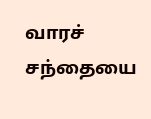வாரச் சந்தையை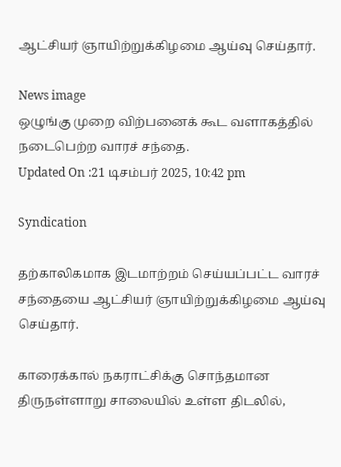ஆட்சியர் ஞாயிற்றுக்கிழமை ஆய்வு செய்தார்.

News image
ஒழுங்கு முறை விற்பனைக் கூட வளாகத்தில் நடைபெற்ற வாரச் சந்தை.
Updated On :21 டிசம்பர் 2025, 10:42 pm

Syndication

தற்காலிகமாக இடமாற்றம் செய்யப்பட்ட வாரச் சந்தையை ஆட்சியர் ஞாயிற்றுக்கிழமை ஆய்வு செய்தார்.

காரைக்கால் நகராட்சிக்கு சொந்தமான திருநள்ளாறு சாலையில் உள்ள திடலில்,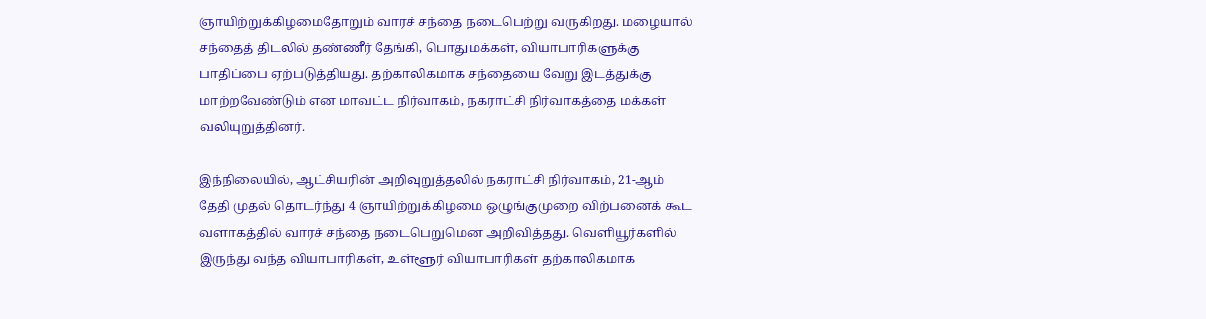ஞாயிற்றுக்கிழமைதோறும் வாரச் சந்தை நடைபெற்று வருகிறது. மழையால் சந்தைத் திடலில் தண்ணீர் தேங்கி, பொதுமக்கள், வியாபாரிகளுக்கு பாதிப்பை ஏற்படுத்தியது. தற்காலிகமாக சந்தையை வேறு இடத்துக்கு மாற்றவேண்டும் என மாவட்ட நிர்வாகம், நகராட்சி நிர்வாகத்தை மக்கள் வலியுறுத்தினர்.

இந்நிலையில், ஆட்சியரின் அறிவுறுத்தலில் நகராட்சி நிர்வாகம், 21-ஆம் தேதி முதல் தொடர்ந்து 4 ஞாயிற்றுக்கிழமை ஒழுங்குமுறை விற்பனைக் கூட வளாகத்தில் வாரச் சந்தை நடைபெறுமென அறிவித்தது. வெளியூர்களில் இருந்து வந்த வியாபாரிகள், உள்ளூர் வியாபாரிகள் தற்காலிகமாக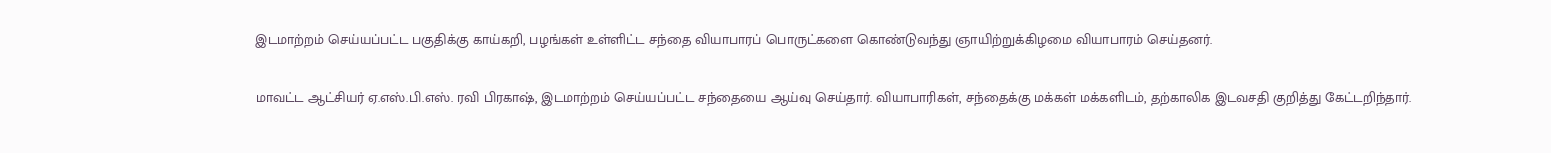இடமாற்றம் செய்யப்பட்ட பகுதிக்கு காய்கறி, பழங்கள் உள்ளிட்ட சந்தை வியாபாரப் பொருட்களை கொண்டுவந்து ஞாயிற்றுக்கிழமை வியாபாரம் செய்தனர்.

மாவட்ட ஆட்சியர் ஏ.எஸ்.பி.எஸ். ரவி பிரகாஷ், இடமாற்றம் செய்யப்பட்ட சந்தையை ஆய்வு செய்தார். வியாபாரிகள், சந்தைக்கு மக்கள் மக்களிடம், தற்காலிக இடவசதி குறித்து கேட்டறிந்தார்.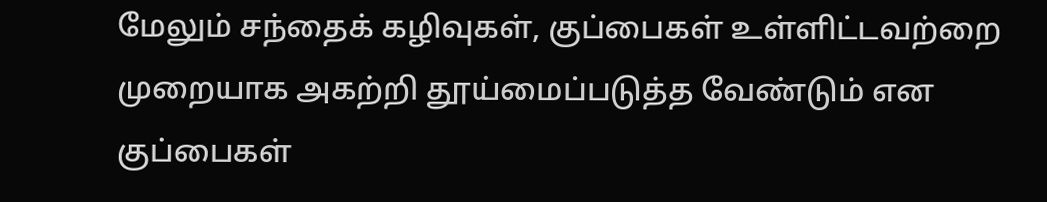மேலும் சந்தைக் கழிவுகள், குப்பைகள் உள்ளிட்டவற்றை முறையாக அகற்றி தூய்மைப்படுத்த வேண்டும் என குப்பைகள்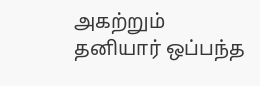அகற்றும் தனியார் ஒப்பந்த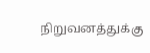நிறுவனத்துக்கு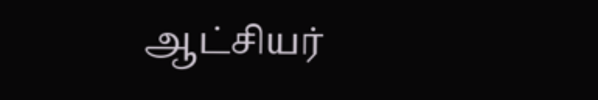ஆட்சியர்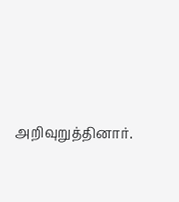அறிவுறுத்தினார்.